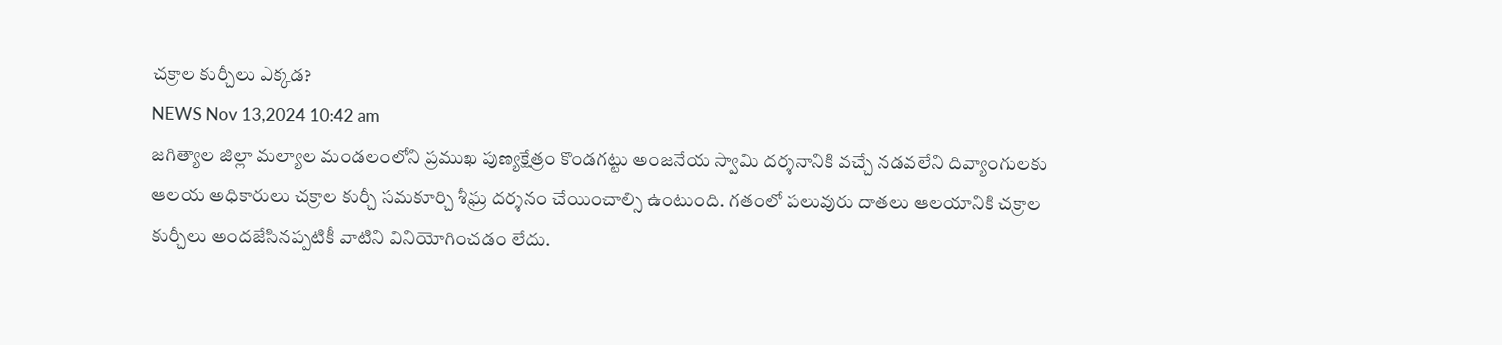చక్రాల కుర్చీలు ఎక్కడ?
NEWS Nov 13,2024 10:42 am
జగిత్యాల జిల్లా మల్యాల మండలంలోని ప్రముఖ పుణ్యక్షేత్రం కొండగట్టు అంజనేయ స్వామి దర్శనానికి వచ్చే నడవలేని దివ్యాంగులకు ఆలయ అధికారులు చక్రాల కుర్చీ సమకూర్చి శీఘ్ర దర్శనం చేయించాల్సి ఉంటుంది. గతంలో పలువురు దాతలు ఆలయానికి చక్రాల కుర్చీలు అందజేసినప్పటికీ వాటిని వినియోగించడం లేదు.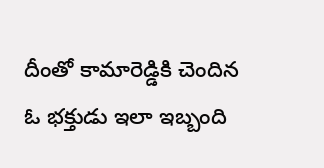దీంతో కామారెడ్డికి చెందిన ఓ భక్తుడు ఇలా ఇబ్బంది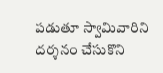పడుతూ స్వామివారిని దర్శనం చేసుకొని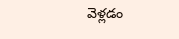వెళ్లడం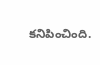కనిపించింది.